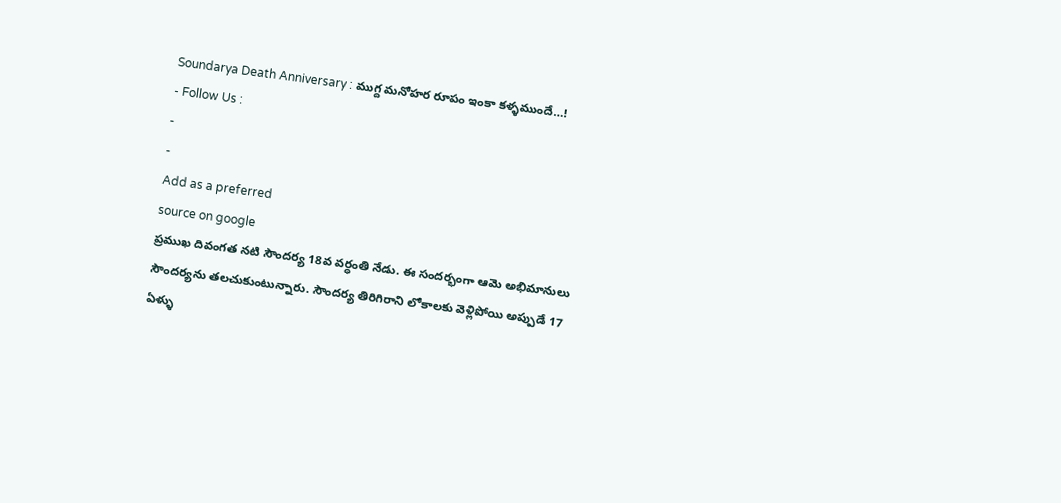Soundarya Death Anniversary : ముగ్ద మనోహర రూపం ఇంకా కళ్ళముందే…!
- Follow Us :
-
-
Add as a preferred
source on google
ప్రముఖ దివంగత నటి సౌందర్య 18వ వర్ధంతి నేడు. ఈ సందర్భంగా ఆమె అభిమానులు సౌందర్యను తలచుకుంటున్నారు. సౌందర్య తిరిగిరాని లోకాలకు వెళ్లిపోయి అప్పుడే 17 ఏళ్ళు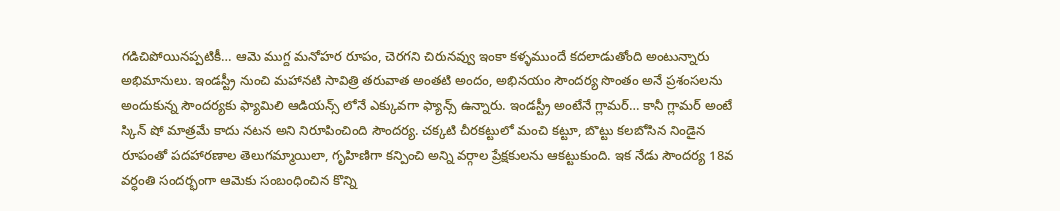గడిచిపోయినప్పటికీ… ఆమె ముగ్ద మనోహర రూపం, చెరగని చిరునవ్వు ఇంకా కళ్ళముందే కదలాడుతోంది అంటున్నారు అభిమానులు. ఇండస్ట్రీ నుంచి మహానటి సావిత్రి తరువాత అంతటి అందం, అభినయం సౌందర్య సొంతం అనే ప్రశంసలను అందుకున్న సౌందర్యకు ఫ్యామిలి ఆడియన్స్ లోనే ఎక్కువగా ఫ్యాన్స్ ఉన్నారు. ఇండస్ట్రీ అంటేనే గ్లామర్… కానీ గ్లామర్ అంటే స్కిన్ షో మాత్రమే కాదు నటన అని నిరూపించింది సౌందర్య. చక్కటి చీరకట్టులో మంచి కట్టూ, బొట్టు కలబోసిన నిండైన రూపంతో పదహారణాల తెలుగమ్మాయిలా, గృహిణిగా కన్పించి అన్ని వర్గాల ప్రేక్షకులను ఆకట్టుకుంది. ఇక నేడు సౌందర్య 18వ వర్ధంతి సందర్భంగా ఆమెకు సంబంధించిన కొన్ని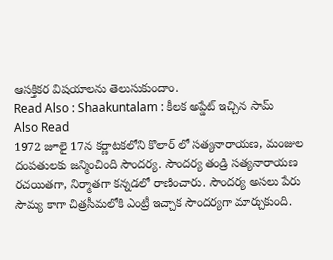ఆసక్తికర విషయాలను తెలుసుకుందాం.
Read Also : Shaakuntalam : కీలక అప్డేట్ ఇచ్చిన సామ్
Also Read
1972 జూలై 17న కర్ణాటకలోని కొలార్ లో సత్యనారాయణ, మంజుల దంపతులకు జన్మించింది సౌందర్య. సౌందర్య తండ్రి సత్యనారాయణ రచయితగా, నిర్మాతగా కన్నడలో రాణించారు. సౌందర్య అసలు పేరు సౌమ్య కాగా చిత్రసీమలోకి ఎంట్రీ ఇచ్చాక సౌందర్యగా మార్చుకుంది.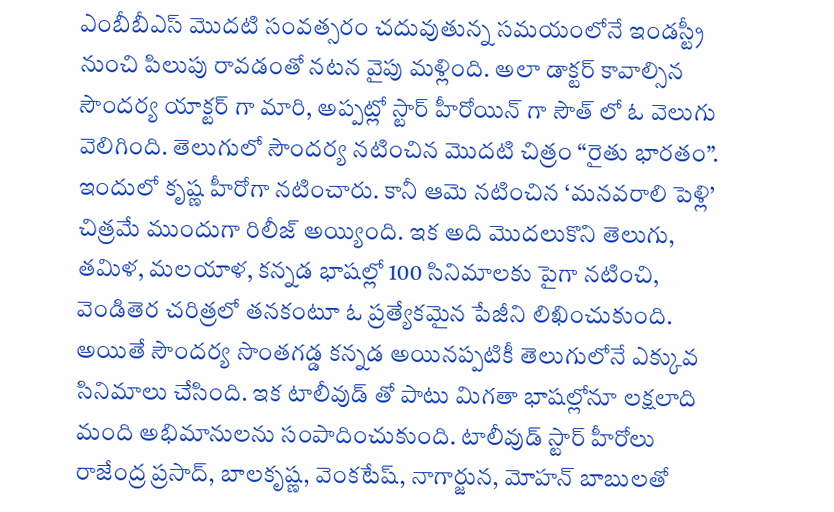ఎంబీబీఎస్ మొదటి సంవత్సరం చదువుతున్న సమయంలోనే ఇండస్ట్రీ నుంచి పిలుపు రావడంతో నటన వైపు మళ్లింది. అలా డాక్టర్ కావాల్సిన సౌందర్య యాక్టర్ గా మారి, అప్పట్లో స్టార్ హీరోయిన్ గా సౌత్ లో ఓ వెలుగు వెలిగింది. తెలుగులో సౌందర్య నటించిన మొదటి చిత్రం “రైతు భారతం”. ఇందులో కృష్ణ హీరోగా నటించారు. కానీ ఆమె నటించిన ‘మనవరాలి పెళ్లి’ చిత్రమే ముందుగా రిలీజ్ అయ్యింది. ఇక అది మొదలుకొని తెలుగు, తమిళ, మలయాళ, కన్నడ భాషల్లో 100 సినిమాలకు పైగా నటించి, వెండితెర చరిత్రలో తనకంటూ ఓ ప్రత్యేకమైన పేజీని లిఖించుకుంది. అయితే సౌందర్య సొంతగడ్డ కన్నడ అయినప్పటికీ తెలుగులోనే ఎక్కువ సినిమాలు చేసింది. ఇక టాలీవుడ్ తో పాటు మిగతా భాషల్లోనూ లక్షలాది మంది అభిమానులను సంపాదించుకుంది. టాలీవుడ్ స్టార్ హీరోలు రాజేంద్ర ప్రసాద్, బాలకృష్ణ, వెంకటేష్, నాగార్జున, మోహన్ బాబులతో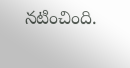నటించింది.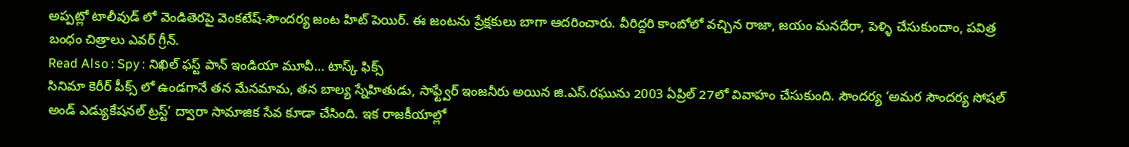అప్పట్లో టాలీవుడ్ లో వెండితెరపై వెంకటేష్-సౌందర్య జంట హిట్ పెయిర్. ఈ జంటను ప్రేక్షకులు బాగా ఆదరించారు. వీరిద్దరి కాంబోలో వచ్చిన రాజా, జయం మనదేరా, పెళ్ళి చేసుకుందాం, పవిత్ర బంధం చిత్రాలు ఎవర్ గ్రీన్.
Read Also : Spy : నిఖిల్ ఫస్ట్ పాన్ ఇండియా మూవీ… టాస్క్ ఫిక్స్
సినిమా కెరీర్ పీక్స్ లో ఉండగానే తన మేనమామ, తన బాల్య స్నేహితుడు, సాఫ్ట్వేర్ ఇంజనీరు అయిన జి.ఎస్.రఘును 2003 ఏప్రిల్ 27లో వివాహం చేసుకుంది. సౌందర్య ‘అమర సౌందర్య సోషల్ అండ్ ఎడ్యుకేషనల్ ట్రస్ట్’ ద్వారా సామాజిక సేవ కూడా చేసింది. ఇక రాజకీయాల్లో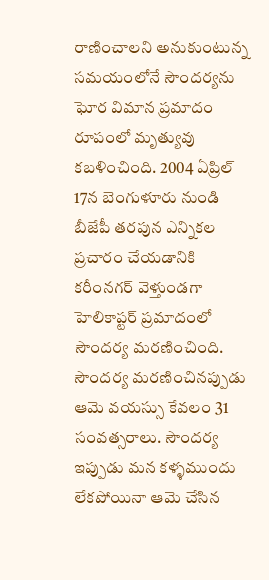రాణించాలని అనుకుంటున్న సమయంలోనే సౌందర్యను ఘోర విమాన ప్రమాదం రూపంలో మృత్యువు కబళించింది. 2004 ఏప్రిల్ 17న బెంగుళూరు నుండి బీజేపీ తరపున ఎన్నికల ప్రచారం చేయడానికి కరీంనగర్ వెళ్తుండగా హెలికాప్టర్ ప్రమాదంలో సౌందర్య మరణించింది. సౌందర్య మరణించినప్పుడు ఆమె వయస్సు కేవలం 31 సంవత్సరాలు. సౌందర్య ఇప్పుడు మన కళ్ళముందు లేకపోయినా ఆమె చేసిన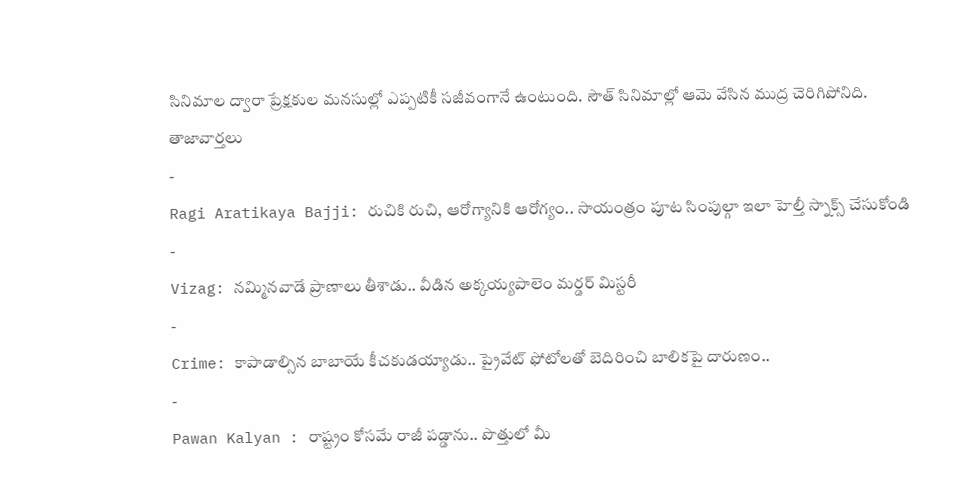సినిమాల ద్వారా ప్రేక్షకుల మనసుల్లో ఎప్పటికీ సజీవంగానే ఉంటుంది. సౌత్ సినిమాల్లో ఆమె వేసిన ముద్ర చెరిగిపోనిది.
తాజావార్తలు
-
Ragi Aratikaya Bajji: రుచికి రుచి, ఆరోగ్యానికి ఆరోగ్యం.. సాయంత్రం పూట సింపుల్గా ఇలా హెల్తీ స్నాక్స్ చేసుకోండి
-
Vizag: నమ్మినవాడే ప్రాణాలు తీశాడు.. వీడిన అక్కయ్యపాలెం మర్డర్ మిస్టరీ
-
Crime: కాపాడాల్సిన బాబాయే కీచకుడయ్యాడు.. ప్రైవేట్ ఫోటోలతో బెదిరించి బాలికపై దారుణం..
-
Pawan Kalyan : రాష్ట్రం కోసమే రాజీ పడ్డాను.. పొత్తులో మీ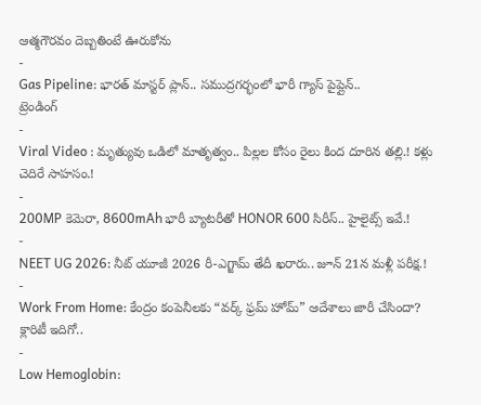ఆత్మగౌరవం దెబ్బతింటే ఊరుకోను
-
Gas Pipeline: భారత్ మాస్టర్ ప్లాన్.. సముద్రగర్భంలో భారీ గ్యాస్ పైప్లైన్..
ట్రెండింగ్
-
Viral Video : మృత్యువు ఒడిలో మాతృత్వం.. పిల్లల కోసం రైలు కింద దూరిన తల్లి.! కళ్లు చెదిరే సాహసం.!
-
200MP కెమెరా, 8600mAh భారీ బ్యాటరీతో HONOR 600 సిరీస్.. హైలైట్స్ ఇవే.!
-
NEET UG 2026: నీట్ యూజీ 2026 రీ-ఎగ్జామ్ తేదీ ఖరారు.. జూన్ 21న మళ్లీ పరీక్ష.!
-
Work From Home: కేంద్రం కంపెనీలకు “వర్క్ ఫ్రమ్ హోమ్” ఆదేశాలు జారీ చేసిందా? క్లారిటీ ఇదిగో..
-
Low Hemoglobin: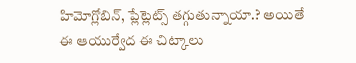హిమోగ్లోబిన్, ప్లేట్లెట్స్ తగ్గుతున్నాయా.? అయితే ఈ ఆయుర్వేద ఈ చిట్కాలు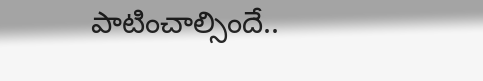పాటించాల్సిందే..